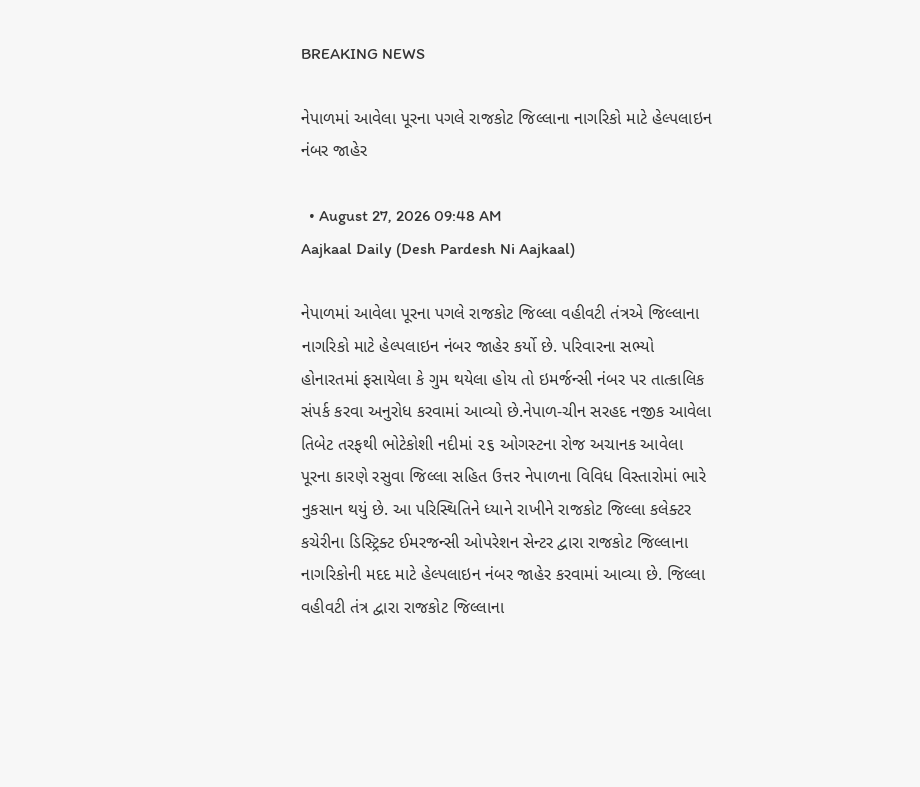BREAKING NEWS

નેપાળમાં આવેલા પૂરના પગલે રાજકોટ જિલ્લાના નાગરિકો માટે હેલ્પલાઇન નંબર જાહેર

  • August 27, 2026 09:48 AM
Aajkaal Daily (Desh Pardesh Ni Aajkaal)

નેપાળમાં આવેલા પૂરના પગલે રાજકોટ જિલ્લા વહીવટી તંત્રએ જિલ્લાના નાગરિકો માટે હેલ્પલાઇન નંબર જાહેર કર્યો છે. પરિવારના સભ્યો હોનારતમાં ફસાયેલા કે ગુમ થયેલા હોય તો ઇમર્જન્સી નંબર પર તાત્કાલિક સંપર્ક કરવા અનુરોધ કરવામાં આવ્યો છે.નેપાળ-ચીન સરહદ નજીક આવેલા તિબેટ તરફથી ભોટેકોશી નદીમાં ૨૬ ઓગસ્ટના રોજ અચાનક આવેલા પૂરના કારણે રસુવા જિલ્લા સહિત ઉત્તર નેપાળના વિવિધ વિસ્તારોમાં ભારે નુકસાન થયું છે. આ પરિસ્થિતિને ધ્યાને રાખીને રાજકોટ જિલ્લા કલેક્ટર કચેરીના ડિસ્ટ્રિક્ટ ઈમરજન્સી ઓપરેશન સેન્ટર દ્વારા રાજકોટ જિલ્લાના નાગરિકોની મદદ માટે હેલ્પલાઇન નંબર જાહેર કરવામાં આવ્યા છે. જિલ્લા વહીવટી તંત્ર દ્વારા રાજકોટ જિલ્લાના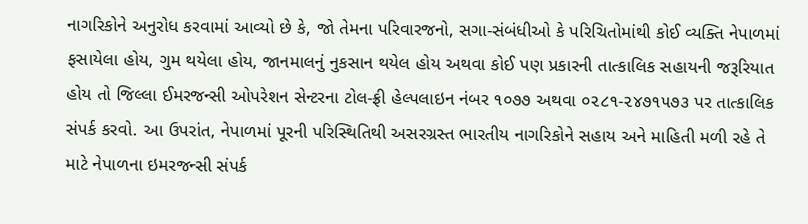નાગરિકોને અનુરોધ કરવામાં આવ્યો છે કે, જો તેમના પરિવારજનો, સગા-સંબંધીઓ કે પરિચિતોમાંથી કોઈ વ્યક્તિ નેપાળમાં ફસાયેલા હોય, ગુમ થયેલા હોય, જાનમાલનું નુકસાન થયેલ હોય અથવા કોઈ પણ પ્રકારની તાત્કાલિક સહાયની જરૂરિયાત હોય તો જિલ્લા ઈમરજન્સી ઓપરેશન સેન્ટરના ટોલ-ફ્રી હેલ્પલાઇન નંબર ૧૦૭૭ અથવા ૦૨૮૧-૨૪૭૧૫૭૩ પર તાત્કાલિક સંપર્ક કરવો. આ ઉપરાંત, નેપાળમાં પૂરની પરિસ્થિતિથી અસરગ્રસ્ત ભારતીય નાગરિકોને સહાય અને માહિતી મળી રહે તે માટે નેપાળના ઇમરજન્સી સંપર્ક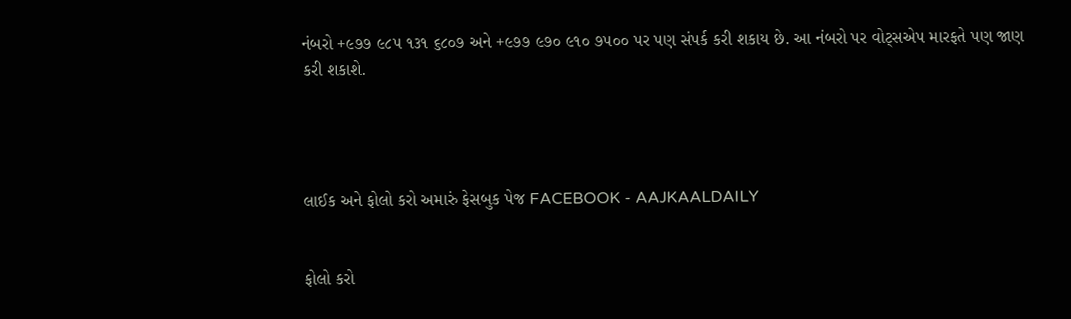નંબરો +૯૭૭ ૯૮૫ ૧૩૧ ૬૮૦૭ અને +૯૭૭ ૯૭૦ ૯૧૦ ૭૫૦૦ પર પણ સંપર્ક કરી શકાય છે. આ નંબરો પર વોટ્સએપ મારફતે પણ જાણ કરી શકાશે.




લાઈક અને ફોલો કરો અમારું ફેસબુક પેજ FACEBOOK - AAJKAALDAILY


ફોલો કરો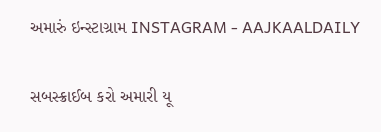અમારું ઇન્સ્ટાગ્રામ INSTAGRAM - AAJKAALDAILY


સબસ્ક્રાઈબ કરો અમારી યૂ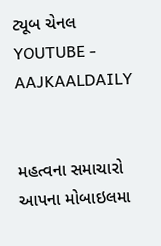ટ્યૂબ ચેનલ YOUTUBE - AAJKAALDAILY


મહત્વના સમાચારો આપના મોબાઇલમા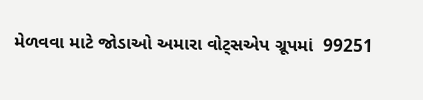મેળવવા માટે જોડાઓ અમારા વોટ્સએપ ગ્રૂપમાં  99251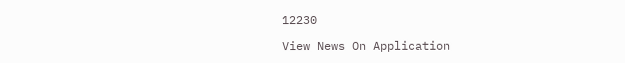12230

View News On Application